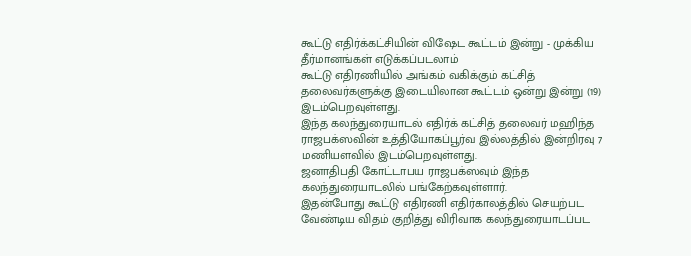கூட்டு எதிர்க்கட்சியின் விஷேட கூட்டம் இன்று - முக்கிய தீர்மானங்கள் எடுக்கப்படலாம்
கூட்டு எதிரணியில் அங்கம் வகிக்கும் கட்சித் தலைவர்களுக்கு இடையிலான கூட்டம் ஒன்று இன்று (19) இடம்பெறவுள்ளது.
இந்த கலந்துரையாடல் எதிர்க் கட்சித் தலைவர் மஹிந்த ராஜபக்ஸவின் உத்தியோகப்பூர்வ இல்லத்தில் இன்றிரவு 7 மணியளவில் இடம்பெறவுள்ளது.
ஜனாதிபதி கோட்டாபய ராஜபக்ஸவும் இந்த கலந்துரையாடலில் பங்கேற்கவுள்ளார்.
இதன்போது கூட்டு எதிரணி எதிர்காலத்தில் செயற்பட வேண்டிய விதம் குறித்து விரிவாக கலந்துரையாடப்பட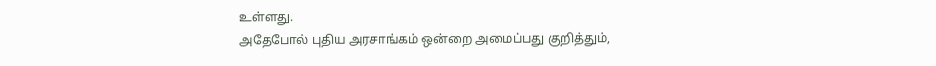உள்ளது.
அதேபோல் புதிய அரசாங்கம் ஒன்றை அமைப்பது குறித்தும்,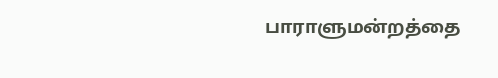பாராளுமன்றத்தை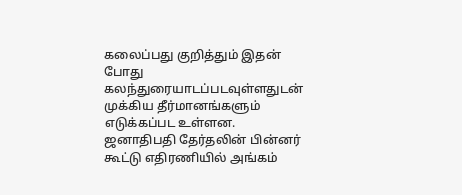கலைப்பது குறித்தும் இதன்
போது கலந்துரையாடப்படவுள்ளதுடன் முக்கிய தீர்மானங்களும் எடுக்கப்பட உள்ளன.
ஜனாதிபதி தேர்தலின் பின்னர் கூட்டு எதிரணியில் அங்கம்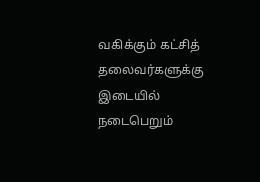வகிக்கும் கட்சித் தலைவர்களுக்கு இடையில் நடைபெறும்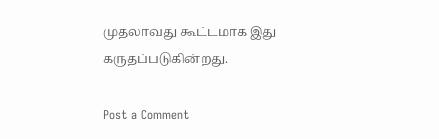முதலாவது கூட்டமாக இது கருதப்படுகின்றது.

Post a Comment